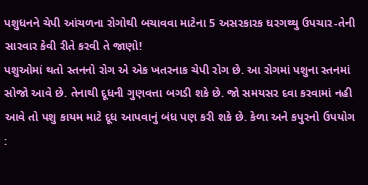પશુધનને ચેપી આંચળના રોગોથી બચાવવા માટેના 5 અસરકારક ઘરગથ્થુ ઉપચાર-તેની સારવાર કેવી રીતે કરવી તે જાણો!
પશુઓમાં થતો સ્તનનો રોગ એ એક ખતરનાક ચેપી રોગ છે. આ રોગમાં પશુના સ્તનમાં સોજો આવે છે. તેનાથી દૂધની ગુણવત્તા બગડી શકે છે. જો સમયસર દવા કરવામાં નહી આવે તો પશુ કાયમ માટે દૂધ આપવાનું બંધ પણ કરી શકે છે. કેળા અને કપુરનો ઉપયોગ :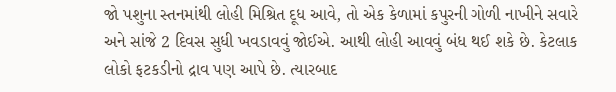જો પશુના સ્તનમાંથી લોહી મિશ્રિત દૂધ આવે, તો એક કેળામાં કપુરની ગોળી નાખીને સવારે અને સાંજે 2 દિવસ સુધી ખવડાવવું જોઈએ. આથી લોહી આવવું બંધ થઈ શકે છે. કેટલાક લોકો ફટકડીનો દ્રાવ પણ આપે છે. ત્યારબાદ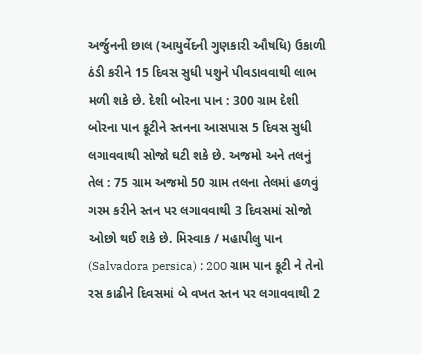અર્જુનની છાલ (આયુર્વેદની ગુણકારી ઔષધિ) ઉકાળી ઠંડી કરીને 15 દિવસ સુધી પશુને પીવડાવવાથી લાભ મળી શકે છે. દેશી બોરના પાન : 300 ગ્રામ દેશી બોરના પાન કૂટીને સ્તનના આસપાસ 5 દિવસ સુધી લગાવવાથી સોજો ઘટી શકે છે. અજમો અને તલનું તેલ : 75 ગ્રામ અજમો 50 ગ્રામ તલના તેલમાં હળવું ગરમ કરીને સ્તન પર લગાવવાથી 3 દિવસમાં સોજો ઓછો થઈ શકે છે. મિસ્વાક / મહાપીલુ પાન (Salvadora persica) : 200 ગ્રામ પાન કૂટી ને તેનો રસ કાઢીને દિવસમાં બે વખત સ્તન પર લગાવવાથી 2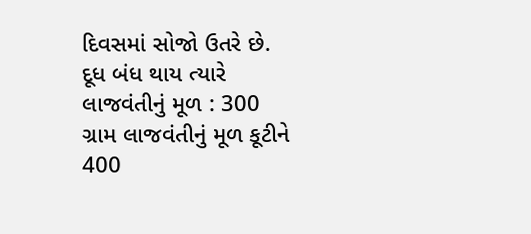દિવસમાં સોજો ઉતરે છે. દૂધ બંધ થાય ત્યારે લાજવંતીનું મૂળ : 300 ગ્રામ લાજવંતીનું મૂળ કૂટીને 400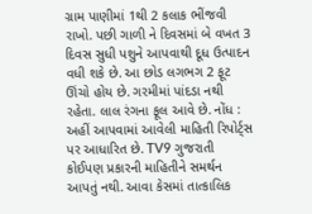ગ્રામ પાણીમાં 1થી 2 કલાક ભીંજવી રાખો. પછી ગાળી ને દિવસમાં બે વખત 3 દિવસ સુધી પશુને આપવાથી દૂધ ઉત્પાદન વધી શકે છે. આ છોડ લગભગ 2 ફૂટ ઊંચો હોય છે. ગરમીમાં પાંદડા નથી રહેતા. લાલ રંગના ફૂલ આવે છે. નોંધ : અહીં આપવામાં આવેલી માહિતી રિપોર્ટ્સ પર આધારિત છે. TV9 ગુજરાતી કોઈપણ પ્રકારની માહિતીને સમર્થન આપતું નથી. આવા કેસમાં તાત્કાલિક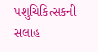પશુચિકિત્સકની સલાહ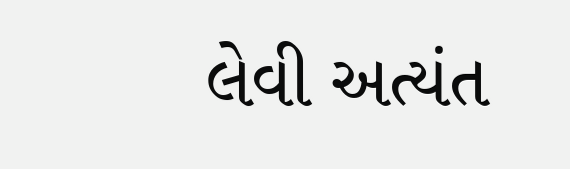લેવી અત્યંત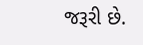જરૂરી છે.